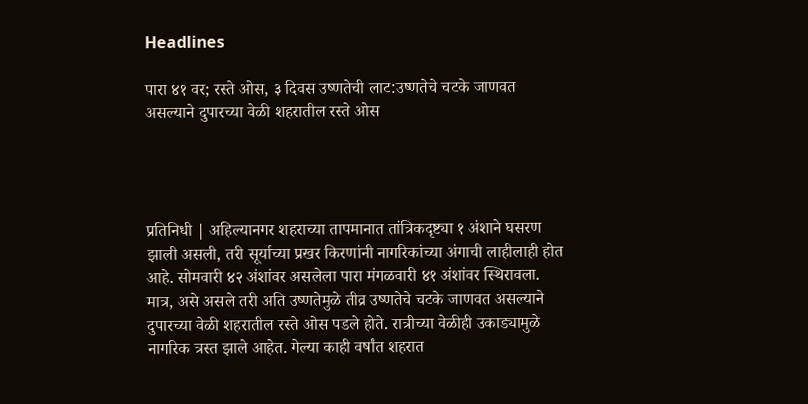Headlines

पारा ४१ वर; रस्ते ओस, ३ दिवस उष्णतेची लाट:उष्णतेचे चटके जाणवत असल्याने दुपारच्या वेळी शहरातील रस्ते ओस




प्रतिनिधी | अहिल्यानगर शहराच्या तापमानात तांत्रिकदृष्ट्या १ अंशाने घसरण झाली असली, तरी सूर्याच्या प्रखर किरणांनी नागरिकांच्या अंगाची लाहीलाही होत आहे. सोमवारी ४२ अंशांवर असलेला पारा मंगळवारी ४१ अंशांवर स्थिरावला. मात्र, असे असले तरी अति उष्णतेमुळे तीव्र उष्णतेचे चटके जाणवत असल्याने दुपारच्या वेळी शहरातील रस्ते ओस पडले होते. रात्रीच्या वेळीही उकाड्यामुळे नागरिक त्रस्त झाले आहेत. गेल्या काही वर्षांत शहरात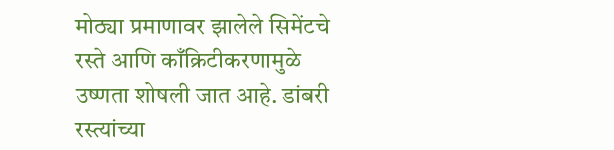मोठ्या प्रमाणावर झालेले सिमेंटचे रस्ते आणि काँक्रिटीकरणामुळे उष्णता शोषली जात आहे. डांबरी रस्त्यांच्या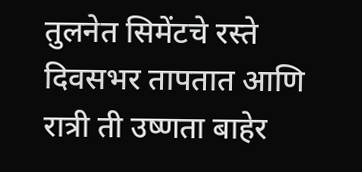तुलनेत सिमेंटचे रस्ते दिवसभर तापतात आणि रात्री ती उष्णता बाहेर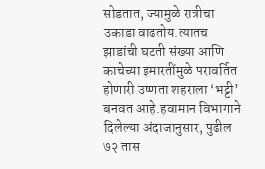सोडतात, ज्यामुळे रात्रीचा उकाडा वाढतोय.त्यातच झाडांची घटती संख्या आणि काचेच्या इमारतींमुळे परावर्तित होणारी उष्णता शहराला ‘भट्टी’ बनवत आहे.हवामान विभागाने दिलेल्या अंदाजानुसार, पुढील ७२ तास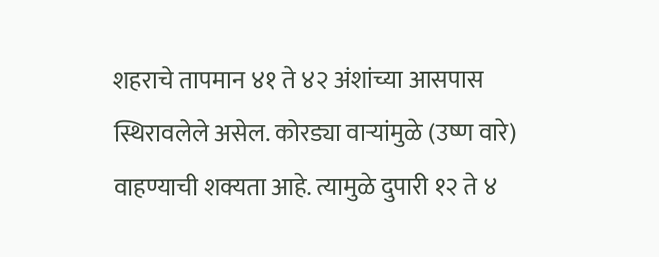शहराचे तापमान ४१ ते ४२ अंशांच्या आसपास स्थिरावलेले असेल. कोरड्या वाऱ्यांमुळे (उष्ण वारे) वाहण्याची शक्यता आहे. त्यामुळे दुपारी १२ ते ४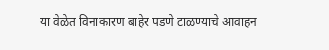या वेळेत विनाकारण बाहेर पडणे टाळण्याचे आवाहन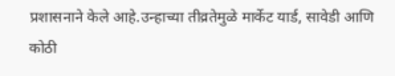प्रशासनाने केले आहे.उन्हाच्या तीव्रतेमुळे मार्केट यार्ड, सावेडी आणि कोठी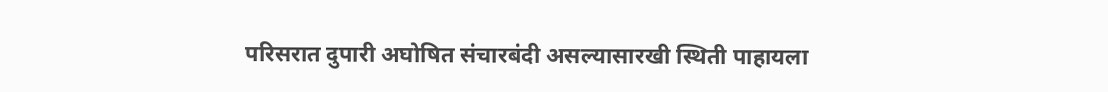परिसरात दुपारी अघोषित संचारबंदी असल्यासारखी स्थिती पाहायला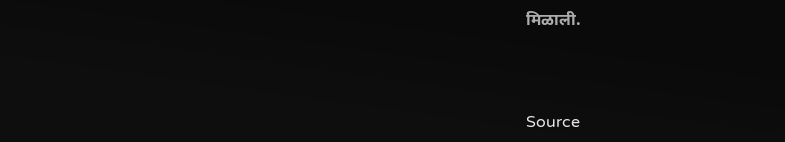मिळाली.



Source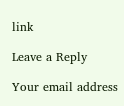link

Leave a Reply

Your email address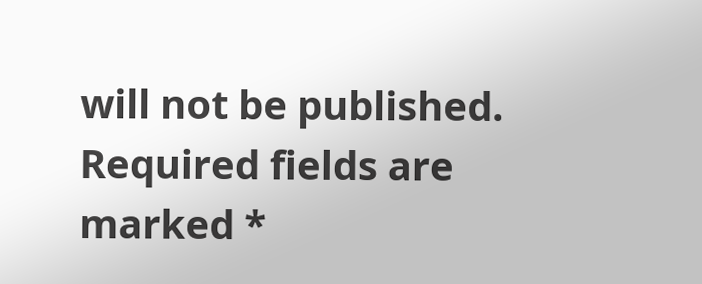will not be published. Required fields are marked *